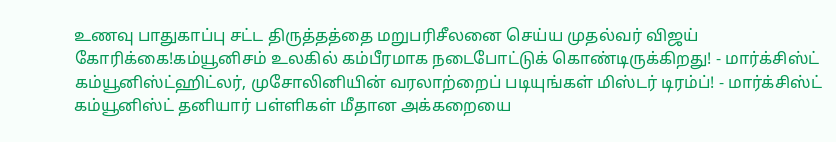உணவு பாதுகாப்பு சட்ட திருத்தத்தை மறுபரிசீலனை செய்ய முதல்வர் விஜய் கோரிக்கை!கம்யூனிசம் உலகில் கம்பீரமாக நடைபோட்டுக் கொண்டிருக்கிறது! - மார்க்சிஸ்ட் கம்யூனிஸ்ட்ஹிட்லர், முசோலினியின் வரலாற்றைப் படியுங்கள் மிஸ்டர் டிரம்ப்! - மார்க்சிஸ்ட் கம்யூனிஸ்ட் தனியார் பள்ளிகள் மீதான அக்கறையை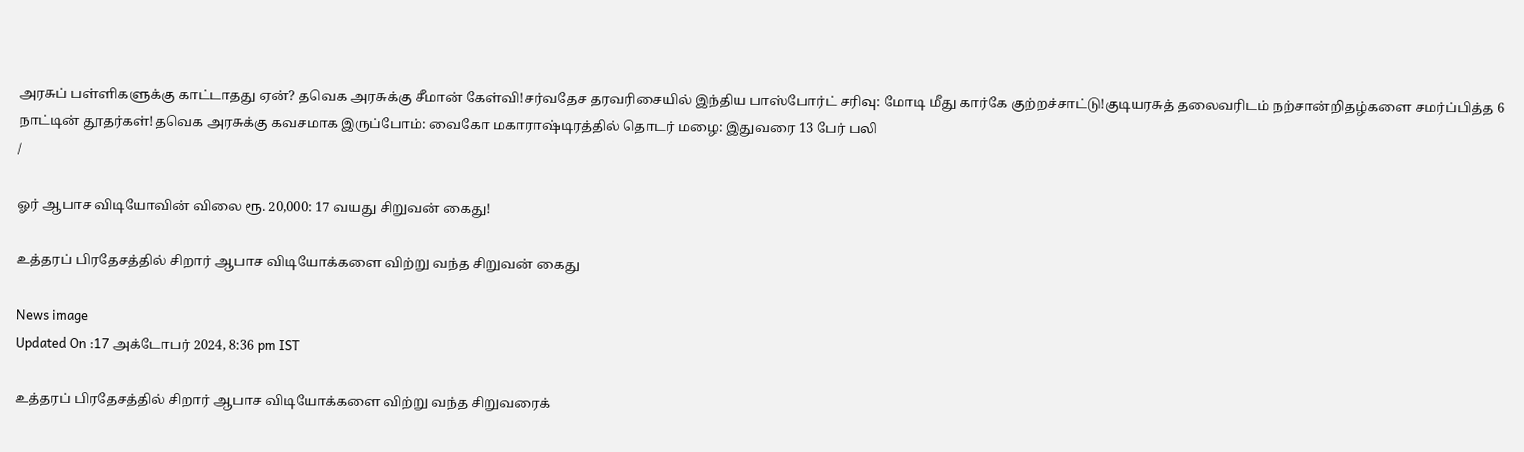அரசுப் பள்ளிகளுக்கு காட்டாதது ஏன்? தவெக அரசுக்கு சீமான் கேள்வி!சர்வதேச தரவரிசையில் இந்திய பாஸ்போர்ட் சரிவு: மோடி மீது கார்கே குற்றச்சாட்டு!குடியரசுத் தலைவரிடம் நற்சான்றிதழ்களை சமர்ப்பித்த 6 நாட்டின் தூதர்கள்!தவெக அரசுக்கு கவசமாக இருப்போம்: வைகோ மகாராஷ்டிரத்தில் தொடர் மழை: இதுவரை 13 பேர் பலி
/

ஓர் ஆபாச விடியோவின் விலை ரூ. 20,000: 17 வயது சிறுவன் கைது!

உத்தரப் பிரதேசத்தில் சிறார் ஆபாச விடியோக்களை விற்று வந்த சிறுவன் கைது

News image
Updated On :17 அக்டோபர் 2024, 8:36 pm IST

உத்தரப் பிரதேசத்தில் சிறார் ஆபாச விடியோக்களை விற்று வந்த சிறுவரைக்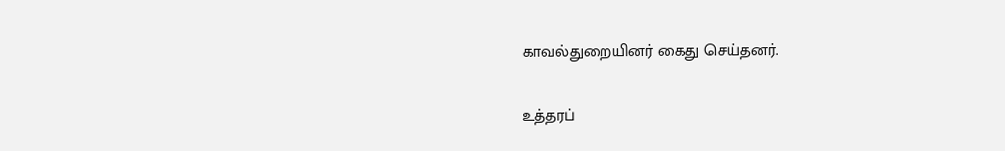காவல்துறையினர் கைது செய்தனர்.

உத்தரப்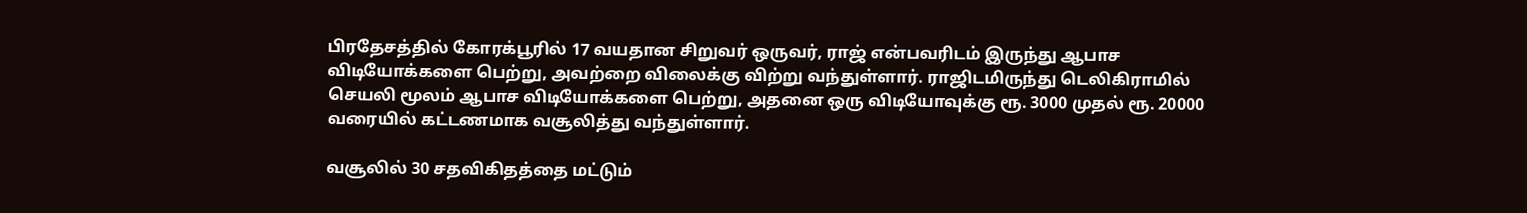பிரதேசத்தில் கோரக்பூரில் 17 வயதான சிறுவர் ஒருவர், ராஜ் என்பவரிடம் இருந்து ஆபாச விடியோக்களை பெற்று, அவற்றை விலைக்கு விற்று வந்துள்ளார். ராஜிடமிருந்து டெலிகிராமில் செயலி மூலம் ஆபாச விடியோக்களை பெற்று, அதனை ஒரு விடியோவுக்கு ரூ. 3000 முதல் ரூ. 20000 வரையில் கட்டணமாக வசூலித்து வந்துள்ளார்.

வசூலில் 30 சதவிகிதத்தை மட்டும்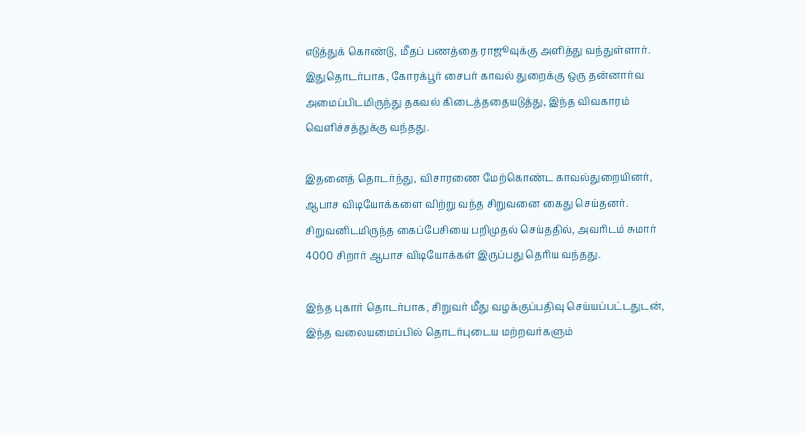எடுத்துக் கொண்டு, மீதப் பணத்தை ராஜூவுக்கு அளித்து வந்துள்ளார். இதுதொடர்பாக, கோரக்பூர் சைபர் காவல் துறைக்கு ஒரு தன்னார்வ அமைப்பிடமிருந்து தகவல் கிடைத்ததையடுத்து, இந்த விவகாரம் வெளிச்சத்துக்கு வந்தது.

இதனைத் தொடர்ந்து, விசாரணை மேற்கொண்ட காவல்துறையினர், ஆபாச விடியோக்களை விற்று வந்த சிறுவனை கைது செய்தனர். சிறுவனிடமிருந்த கைப்பேசியை பறிமுதல் செய்ததில், அவரிடம் சுமார் 4000 சிறார் ஆபாச விடியோக்கள் இருப்பது தெரிய வந்தது.

இந்த புகார் தொடர்பாக, சிறுவர் மீது வழக்குப்பதிவு செய்யப்பட்டதுடன், இந்த வலையமைப்பில் தொடர்புடைய மற்றவர்களும்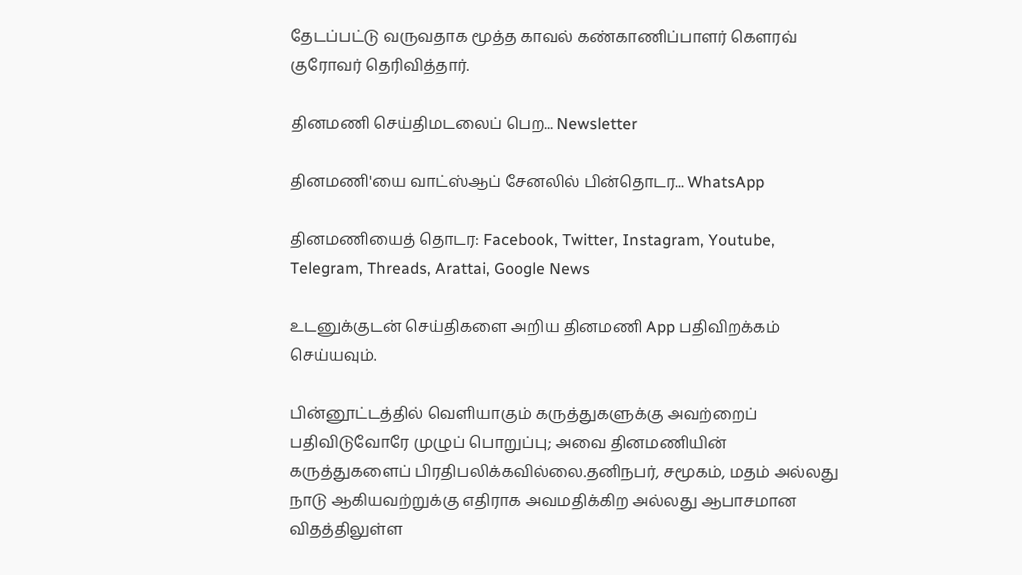தேடப்பட்டு வருவதாக மூத்த காவல் கண்காணிப்பாளர் கௌரவ் குரோவர் தெரிவித்தார்.

தினமணி செய்திமடலைப் பெற... Newsletter

தினமணி'யை வாட்ஸ்ஆப் சேனலில் பின்தொடர... WhatsApp

தினமணியைத் தொடர: Facebook, Twitter, Instagram, Youtube, Telegram, Threads, Arattai, Google News

உடனுக்குடன் செய்திகளை அறிய தினமணி App பதிவிறக்கம் செய்யவும்.

பின்னூட்டத்தில் வெளியாகும் கருத்துகளுக்கு அவற்றைப் பதிவிடுவோரே முழுப் பொறுப்பு; அவை தினமணியின் கருத்துகளைப் பிரதிபலிக்கவில்லை.தனிநபர், சமூகம், மதம் அல்லது நாடு ஆகியவற்றுக்கு எதிராக அவமதிக்கிற அல்லது ஆபாசமான விதத்திலுள்ள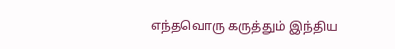எந்தவொரு கருத்தும் இந்திய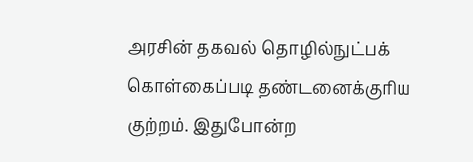அரசின் தகவல் தொழில்நுட்பக் கொள்கைப்படி தண்டனைக்குரிய குற்றம். இதுபோன்ற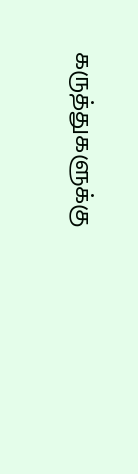கருத்துகளுக்கு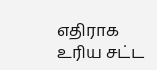எதிராக உரிய சட்ட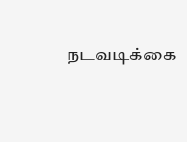நடவடிக்கை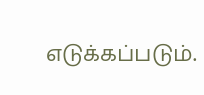எடுக்கப்படும்.